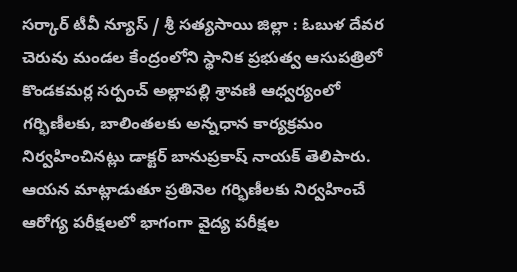సర్కార్ టీవీ న్యూస్ / శ్రీ సత్యసాయి జిల్లా : ఓబుళ దేవర చెరువు మండల కేంద్రంలోని స్థానిక ప్రభుత్వ ఆసుపత్రిలో కొండకమర్ల సర్పంచ్ అల్లాపల్లి శ్రావణి ఆధ్వర్యంలో గర్భిణీలకు, బాలింతలకు అన్నధాన కార్యక్రమం నిర్వహించినట్లు డాక్టర్ బానుప్రకాష్ నాయక్ తెలిపారు. ఆయన మాట్లాడుతూ ప్రతినెల గర్భిణీలకు నిర్వహించే ఆరోగ్య పరీక్షలలో భాగంగా వైద్య పరీక్షల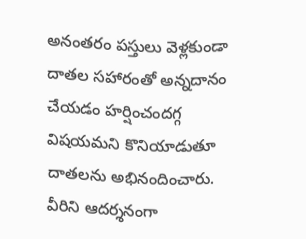అనంతరం పస్తులు వెళ్లకుండా దాతల సహారంతో అన్నదానం చేయడం హర్షించందగ్గ విషయమని కొనియాడుతూ దాతలను అభినందించారు. వీరిని ఆదర్శనంగా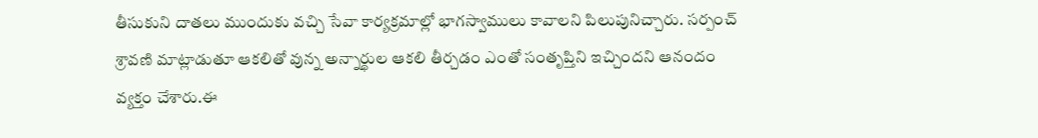తీసుకుని దాతలు ముందుకు వచ్చి సేవా కార్యక్రమాల్లో భాగస్వాములు కావాలని పిలుపునిచ్చారు. సర్పంచ్ శ్రావణి మాట్లాడుతూ ఆకలితో వున్న అన్నార్థుల ఆకలి తీర్చడం ఎంతో సంతృప్తిని ఇచ్చిందని ఆనందం వ్యక్తం చేశారు.ఈ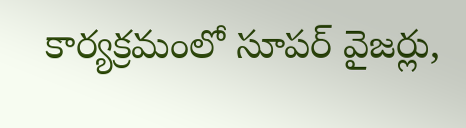కార్యక్రమంలో సూపర్ వైజర్లు,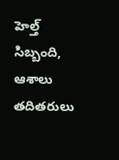హెల్త్ సిబ్బంది, ఆశాలు తదితరులు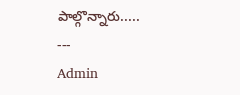పాల్గొన్నారు.....
---
Admin